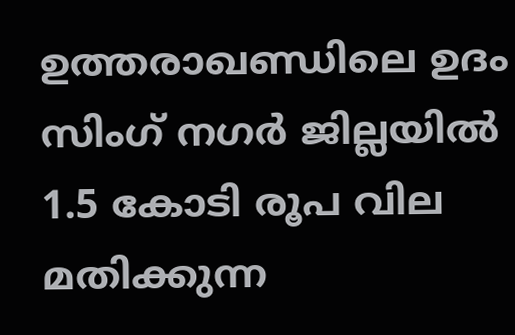ഉത്തരാഖണ്ഡിലെ ഉദം സിംഗ് നഗർ ജില്ലയിൽ 1.5 കോടി രൂപ വില മതിക്കുന്ന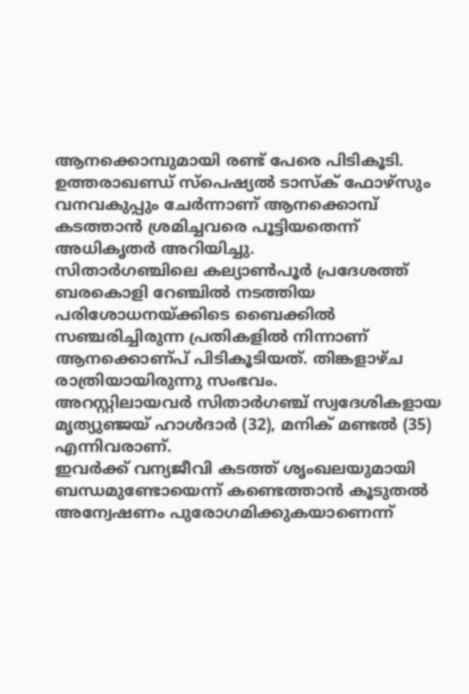ആനക്കൊമ്പുമായി രണ്ട് പേരെ പിടികൂടി. ഉത്തരാഖണ്ഡ് സ്പെഷ്യൽ ടാസ്ക് ഫോഴ്സും വനവകുപ്പും ചേർന്നാണ് ആനക്കൊമ്പ് കടത്താൻ ശ്രമിച്ചവരെ പൂട്ടിയതെന്ന് അധികൃതർ അറിയിച്ചു.
സിതാർഗഞ്ചിലെ കല്യാൺപൂർ പ്രദേശത്ത് ബരകൊളി റേഞ്ചിൽ നടത്തിയ പരിശോധനയ്ക്കിടെ ബൈക്കിൽ സഞ്ചരിച്ചിരുന്ന പ്രതികളിൽ നിന്നാണ് ആനക്കൊണ്പ് പിടികൂടിയത്. തിങ്കളാഴ്ച രാത്രിയായിരുന്നു സംഭവം.
അറസ്റ്റിലായവർ സിതാർഗഞ്ച് സ്വദേശികളായ മൃത്യുഞ്ജയ് ഹാൾദാർ (32), മനിക് മണ്ടൽ (35) എന്നിവരാണ്.
ഇവർക്ക് വന്യജീവി കടത്ത് ശൃംഖലയുമായി ബന്ധമുണ്ടോയെന്ന് കണ്ടെത്താൻ കൂടുതൽ അന്വേഷണം പുരോഗമിക്കുകയാണെന്ന്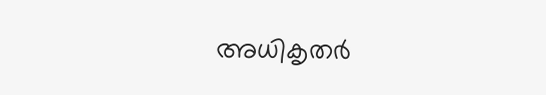അധികൃതർ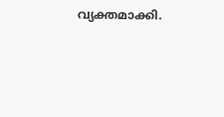വ്യക്തമാക്കി.